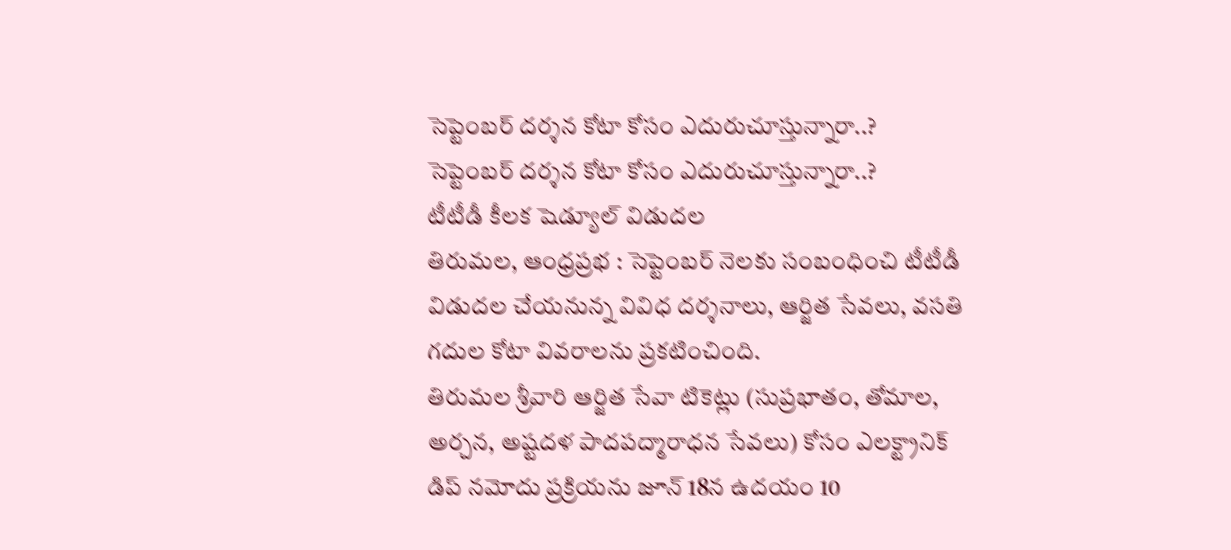సెప్టెంబర్ దర్శన కోటా కోసం ఎదురుచూస్తున్నారా..?
సెప్టెంబర్ దర్శన కోటా కోసం ఎదురుచూస్తున్నారా..?
టీటీడీ కీలక షెడ్యూల్ విడుదల
తిరుమల, ఆంధ్రప్రభ : సెప్టెంబర్ నెలకు సంబంధించి టీటీడీ విడుదల చేయనున్న వివిధ దర్శనాలు, ఆర్జిత సేవలు, వసతి గదుల కోటా వివరాలను ప్రకటించింది.
తిరుమల శ్రీవారి ఆర్జిత సేవా టికెట్లు (సుప్రభాతం, తోమాల, అర్చన, అష్టదళ పాదపద్మారాధన సేవలు) కోసం ఎలక్ట్రానిక్ డిప్ నమోదు ప్రక్రియను జూన్ 18న ఉదయం 10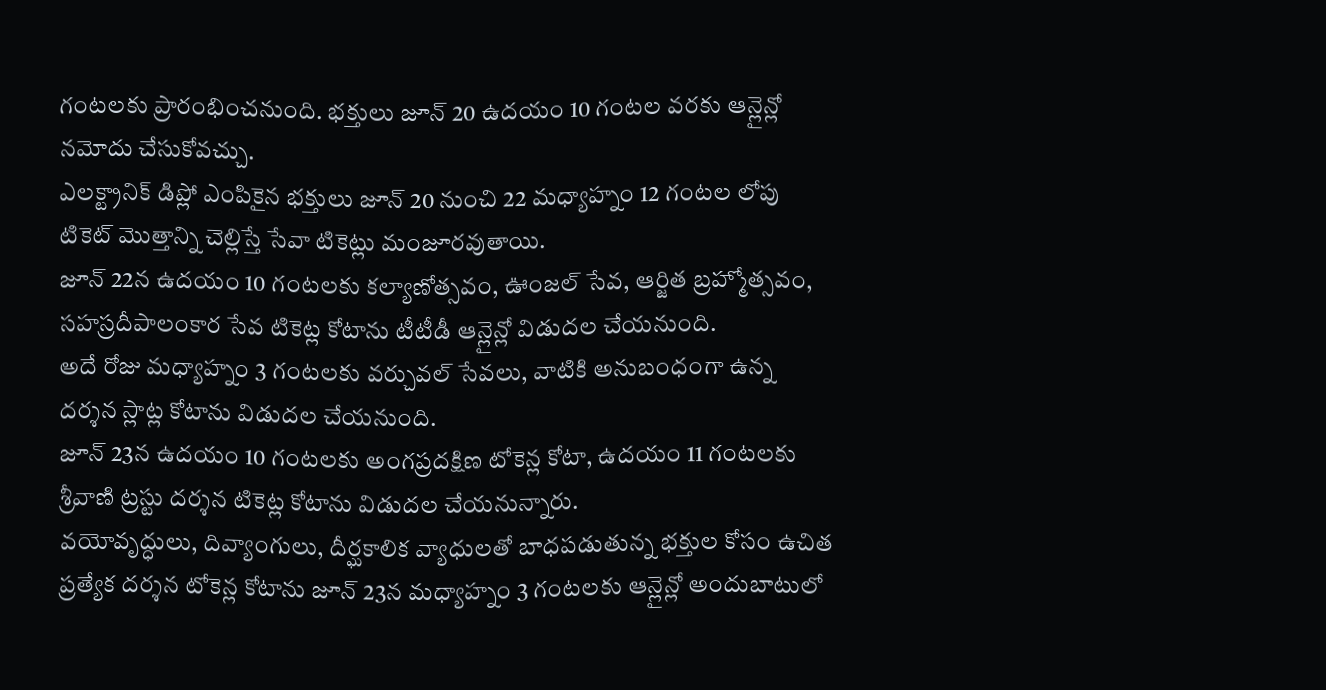గంటలకు ప్రారంభించనుంది. భక్తులు జూన్ 20 ఉదయం 10 గంటల వరకు ఆన్లైన్లో నమోదు చేసుకోవచ్చు.
ఎలక్ట్రానిక్ డిప్లో ఎంపికైన భక్తులు జూన్ 20 నుంచి 22 మధ్యాహ్నం 12 గంటల లోపు టికెట్ మొత్తాన్ని చెల్లిస్తే సేవా టికెట్లు మంజూరవుతాయి.
జూన్ 22న ఉదయం 10 గంటలకు కల్యాణోత్సవం, ఊంజల్ సేవ, ఆర్జిత బ్రహ్మోత్సవం, సహస్రదీపాలంకార సేవ టికెట్ల కోటాను టీటీడీ ఆన్లైన్లో విడుదల చేయనుంది.
అదే రోజు మధ్యాహ్నం 3 గంటలకు వర్చువల్ సేవలు, వాటికి అనుబంధంగా ఉన్న దర్శన స్లాట్ల కోటాను విడుదల చేయనుంది.
జూన్ 23న ఉదయం 10 గంటలకు అంగప్రదక్షిణ టోకెన్ల కోటా, ఉదయం 11 గంటలకు శ్రీవాణి ట్రస్టు దర్శన టికెట్ల కోటాను విడుదల చేయనున్నారు.
వయోవృద్ధులు, దివ్యాంగులు, దీర్ఘకాలిక వ్యాధులతో బాధపడుతున్న భక్తుల కోసం ఉచిత ప్రత్యేక దర్శన టోకెన్ల కోటాను జూన్ 23న మధ్యాహ్నం 3 గంటలకు ఆన్లైన్లో అందుబాటులో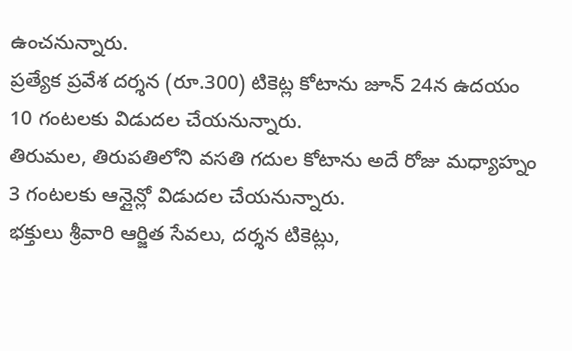ఉంచనున్నారు.
ప్రత్యేక ప్రవేశ దర్శన (రూ.300) టికెట్ల కోటాను జూన్ 24న ఉదయం 10 గంటలకు విడుదల చేయనున్నారు.
తిరుమల, తిరుపతిలోని వసతి గదుల కోటాను అదే రోజు మధ్యాహ్నం 3 గంటలకు ఆన్లైన్లో విడుదల చేయనున్నారు.
భక్తులు శ్రీవారి ఆర్జిత సేవలు, దర్శన టికెట్లు,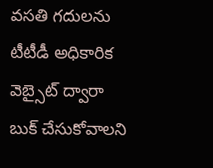వసతి గదులను టీటీడీ అధికారిక వెబ్సైట్ ద్వారా బుక్ చేసుకోవాలని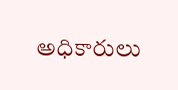అధికారులు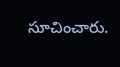సూచించారు.